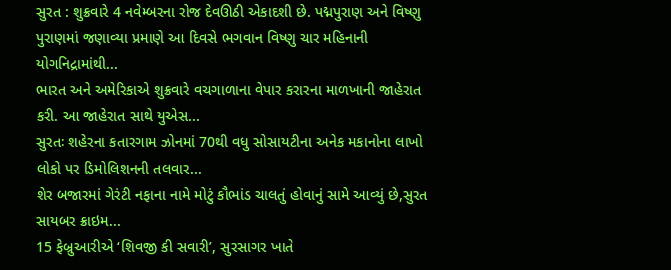સુરત : શુક્રવારે 4 નવેમ્બરના રોજ દેવઊઠી એકાદશી છે. પદ્મપુરાણ અને વિષ્ણુ પુરાણમાં જણાવ્યા પ્રમાણે આ દિવસે ભગવાન વિષ્ણુ ચાર મહિનાની યોગનિદ્રામાંથી...
ભારત અને અમેરિકાએ શુક્રવારે વચગાળાના વેપાર કરારના માળખાની જાહેરાત કરી. આ જાહેરાત સાથે યુએસ...
સુરતઃ શહેરના કતારગામ ઝોનમાં 70થી વધુ સોસાયટીના અનેક મકાનોના લાખો લોકો પર ડિમોલિશનની તલવાર...
શેર બજારમાં ગેરંટી નફાના નામે મોટું કૌભાંડ ચાલતું હોવાનું સામે આવ્યું છે,સુરત સાયબર ક્રાઇમ...
15 ફેબ્રુઆરીએ ‘શિવજી કી સવારી’, સુરસાગર ખાતે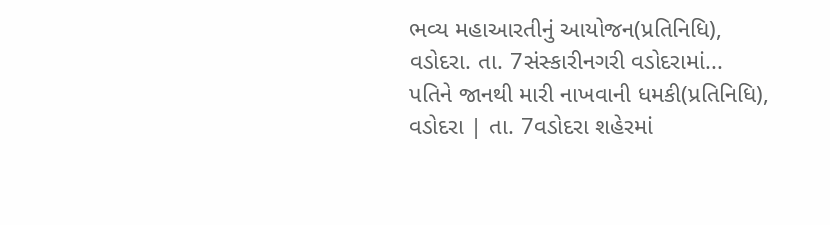ભવ્ય મહાઆરતીનું આયોજન(પ્રતિનિધિ), વડોદરા. તા. 7સંસ્કારીનગરી વડોદરામાં...
પતિને જાનથી મારી નાખવાની ધમકી(પ્રતિનિધિ), વડોદરા | તા. 7વડોદરા શહેરમાં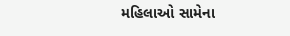મહિલાઓ સામેના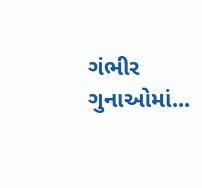ગંભીર ગુનાઓમાં...